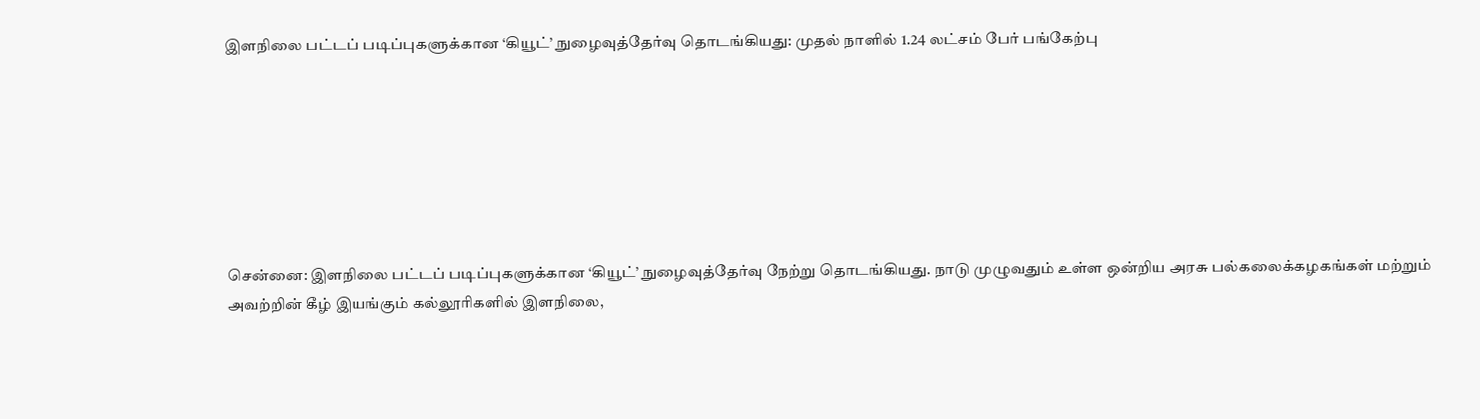இளநிலை பட்டப் படிப்புகளுக்கான ‘கியூட்’ நுழைவுத்தேர்வு தொடங்கியது: முதல் நாளில் 1.24 லட்சம் பேர் பங்கேற்பு







சென்னை: இளநிலை பட்டப் படிப்புகளுக்கான ‘கியூட்’ நுழைவுத்தேர்வு நேற்று தொடங்கியது. நாடு முழுவதும் உள்ள ஒன்றிய அரசு பல்கலைக்கழகங்கள் மற்றும் அவற்றின் கீழ் இயங்கும் கல்லூரிகளில் இளநிலை,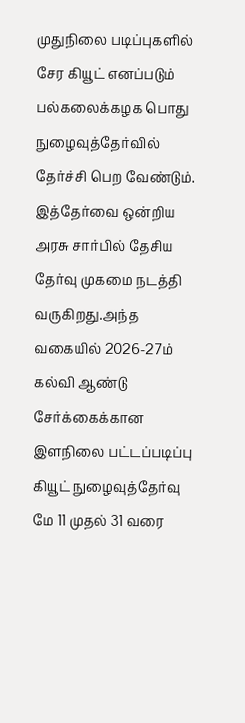முதுநிலை படிப்புகளில் சேர கியூட் எனப்படும் பல்கலைக்கழக பொது நுழைவுத்தேர்வில் தேர்ச்சி பெற வேண்டும். இத்தேர்வை ஒன்றிய அரசு சார்பில் தேசிய தேர்வு முகமை நடத்தி வருகிறது.அந்த வகையில் 2026-27ம் கல்வி ஆண்டு சேர்க்கைக்கான இளநிலை பட்டப்படிப்பு கியூட் நுழைவுத்தேர்வு மே 11 முதல் 31 வரை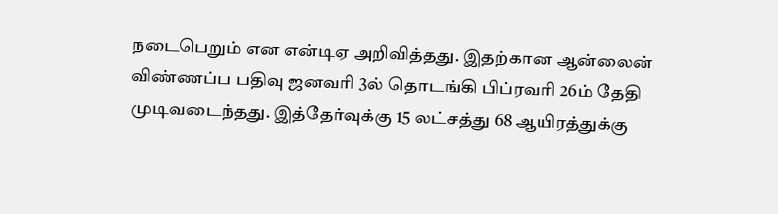நடைபெறும் என என்டிஏ அறிவித்தது. இதற்கான ஆன்லைன் விண்ணப்ப பதிவு ஜனவரி 3ல் தொடங்கி பிப்ரவரி 26ம் தேதி முடிவடைந்தது. இத்தேர்வுக்கு 15 லட்சத்து 68 ஆயிரத்துக்கு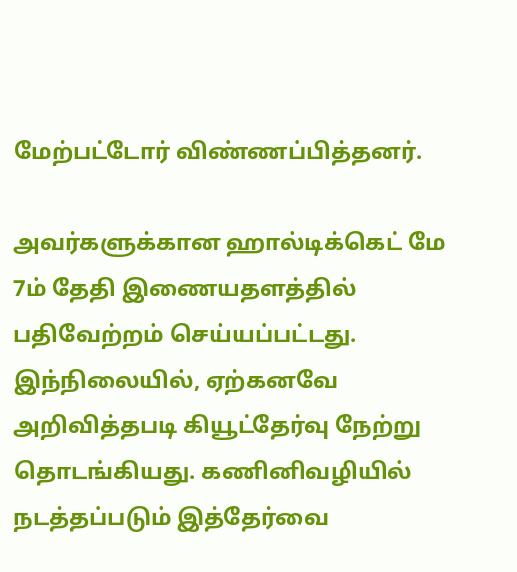மேற்பட்டோர் விண்ணப்பித்தனர்.

அவர்களுக்கான ஹால்டிக்கெட் மே 7ம் தேதி இணையதளத்தில் பதிவேற்றம் செய்யப்பட்டது. இந்நிலையில், ஏற்கனவே அறிவித்தபடி கியூட்தேர்வு நேற்று தொடங்கியது. கணினிவழியில் நடத்தப்படும் இத்தேர்வை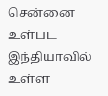சென்னை உள்பட இந்தியாவில் உள்ள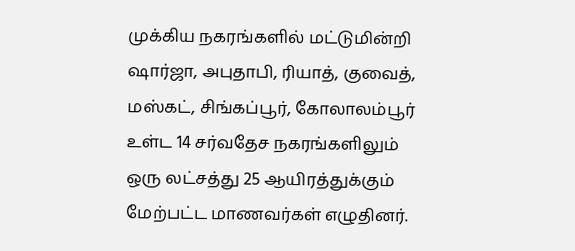முக்கிய நகரங்களில் மட்டுமின்றி ஷார்ஜா, அபுதாபி, ரியாத், குவைத், மஸ்கட், சிங்கப்பூர், கோலாலம்பூர் உள்ட 14 சர்வதேச நகரங்களிலும் ஒரு லட்சத்து 25 ஆயிரத்துக்கும் மேற்பட்ட மாணவர்கள் எழுதினர்.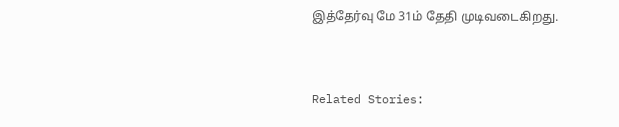இத்தேர்வு மே 31ம் தேதி முடிவடைகிறது.



Related Stories: